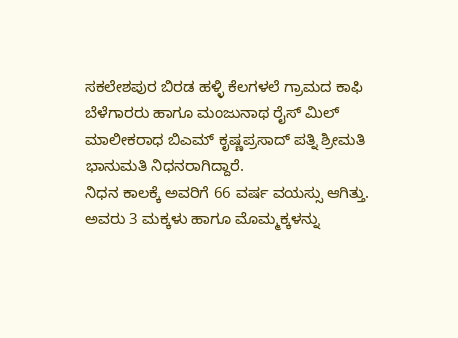ಸಕಲೇಶಪುರ ಬಿರಡ ಹಳ್ಳಿ ಕೆಲಗಳಲೆ ಗ್ರಾಮದ ಕಾಫಿ ಬೆಳೆಗಾರರು ಹಾಗೂ ಮಂಜುನಾಥ ರೈಸ್ ಮಿಲ್ ಮಾಲೀಕರಾಧ ಬಿಎಮ್ ಕೃಷ್ಣಪ್ರಸಾದ್ ಪತ್ನಿ ಶ್ರೀಮತಿ ಭಾನುಮತಿ ನಿಧನರಾಗಿದ್ದಾರೆ.
ನಿಧನ ಕಾಲಕ್ಕೆ ಅವರಿಗೆ 66 ವರ್ಷ ವಯಸ್ಸು ಆಗಿತ್ತು.
ಅವರು 3 ಮಕ್ಕಳು ಹಾಗೂ ಮೊಮ್ಮಕ್ಕಳನ್ನು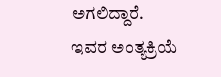ಅಗಲಿದ್ದಾರೆ.
ಇವರ ಅಂತ್ಯಕ್ರಿಯೆ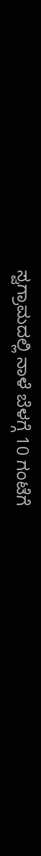ಸ್ವಗ್ರಾಮದಲ್ಲಿ ನಾಳೆ ಬೆಳಗ್ಗೆ 10 ಗಂಟೆಗೆ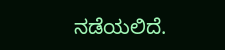ನಡೆಯಲಿದೆ.